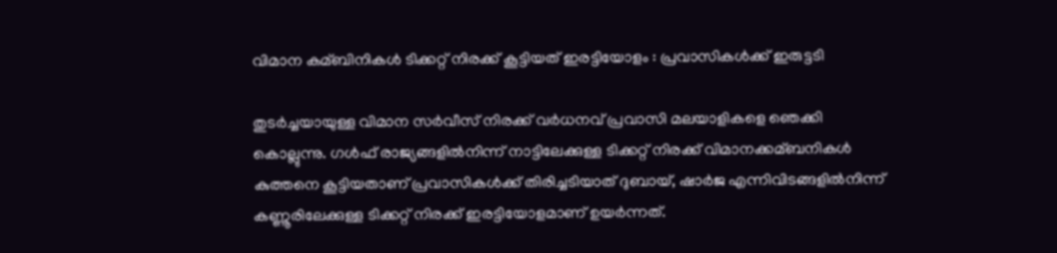വിമാന കമ്ബിനികള്‍ ടിക്കറ്റ് നിരക്ക് കൂട്ടിയത് ഇരട്ടിയോളം : പ്രവാസികള്‍ക്ക് ഇരുട്ടടി

തുടര്‍ച്ചയായുള്ള വിമാന സര്‍വീസ് നിരക്ക് വര്‍ധനവ് പ്രവാസി മലയാളികളെ ഞെക്കി കൊല്ലുന്നു. ഗള്‍ഫ് രാജ്യങ്ങളില്‍നിന്ന് നാട്ടിലേക്കുള്ള ടിക്കറ്റ് നിരക്ക് വിമാനക്കമ്ബനികള്‍ കുത്തനെ കൂട്ടിയതാണ് പ്രവാസികള്‍ക്ക് തിരിച്ചടിയാത് ദുബായ്, ഷാര്‍ജ എന്നിവിടങ്ങളില്‍നിന്ന് കണ്ണൂരിലേക്കുള്ള ടിക്കറ്റ് നിരക്ക് ഇരട്ടിയോളമാണ് ഉയര്‍ന്നത്.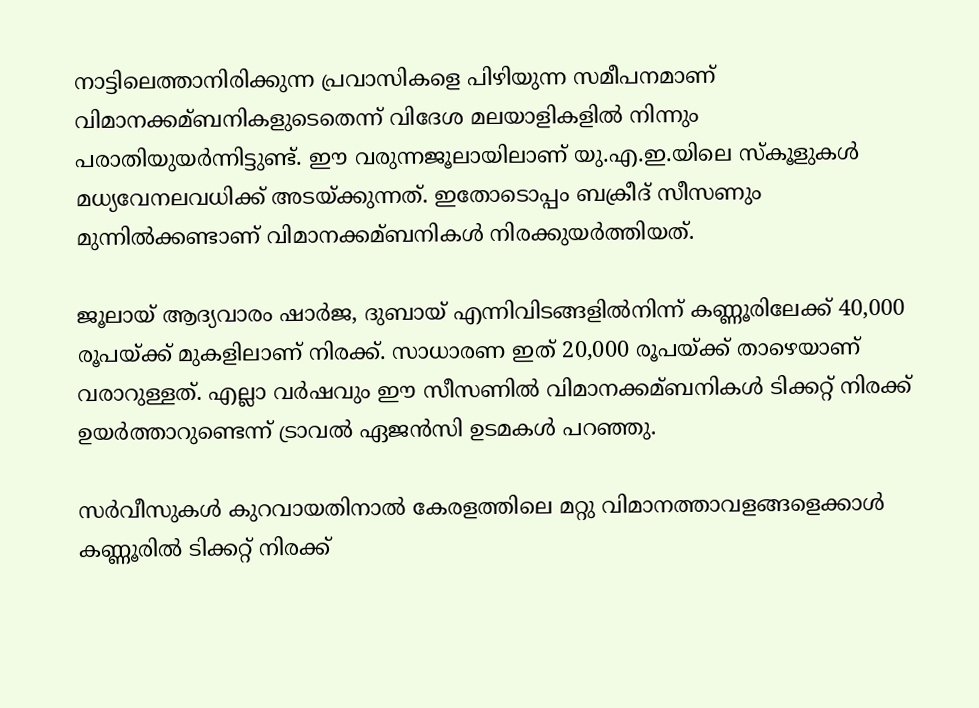നാട്ടിലെത്താനിരിക്കുന്ന പ്രവാസികളെ പിഴിയുന്ന സമീപനമാണ് വിമാനക്കമ്ബനികളുടെതെന്ന് വിദേശ മലയാളികളില്‍ നിന്നും പരാതിയുയര്‍ന്നിട്ടുണ്ട്. ഈ വരുന്നജൂലായിലാണ് യു.എ.ഇ.യിലെ സ്‌കൂളുകള്‍ മധ്യവേനലവധിക്ക് അടയ്ക്കുന്നത്. ഇതോടൊപ്പം ബക്രീദ് സീസണും മുന്നില്‍ക്കണ്ടാണ് വിമാനക്കമ്ബനികള്‍ നിരക്കുയര്‍ത്തിയത്.

ജൂലായ് ആദ്യവാരം ഷാര്‍ജ, ദുബായ് എന്നിവിടങ്ങളില്‍നിന്ന് കണ്ണൂരിലേക്ക് 40,000 രൂപയ്ക്ക് മുകളിലാണ് നിരക്ക്. സാധാരണ ഇത് 20,000 രൂപയ്ക്ക് താഴെയാണ് വരാറുള്ളത്. എല്ലാ വര്‍ഷവും ഈ സീസണില്‍ വിമാനക്കമ്ബനികള്‍ ടിക്കറ്റ് നിരക്ക് ഉയര്‍ത്താറുണ്ടെന്ന് ട്രാവല്‍ ഏജന്‍സി ഉടമകള്‍ പറഞ്ഞു.

സര്‍വീസുകള്‍ കുറവായതിനാല്‍ കേരളത്തിലെ മറ്റു വിമാനത്താവളങ്ങളെക്കാള്‍ കണ്ണൂരില്‍ ടിക്കറ്റ് നിരക്ക്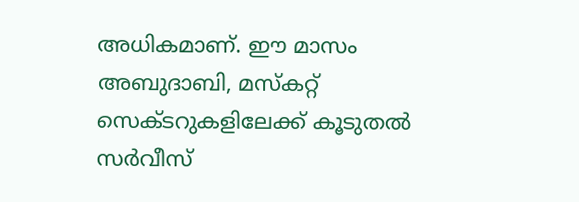അധികമാണ്. ഈ മാസം അബുദാബി, മസ്‌കറ്റ് സെക്ടറുകളിലേക്ക് കൂടുതല്‍ സര്‍വീസ്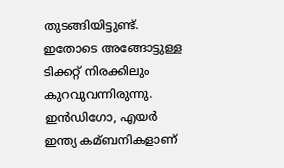തുടങ്ങിയിട്ടുണ്ട്. ഇതോടെ അങ്ങോട്ടുള്ള ടിക്കറ്റ് നിരക്കിലും കുറവുവന്നിരുന്നു. ഇന്‍ഡിഗോ, എയര്‍ ഇന്ത്യ കമ്ബനികളാണ്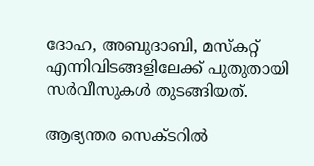ദോഹ, അബുദാബി, മസ്‌കറ്റ് എന്നിവിടങ്ങളിലേക്ക് പുതുതായി സര്‍വീസുകള്‍ തുടങ്ങിയത്.

ആഭ്യന്തര സെക്ടറില്‍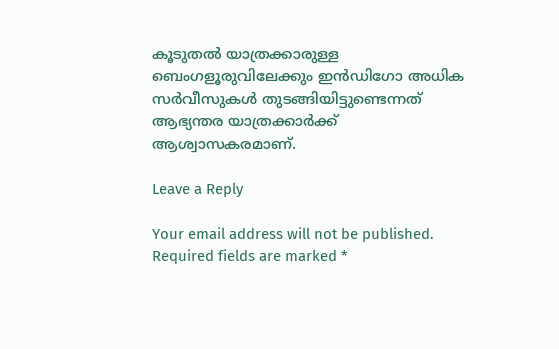കൂടുതല്‍ യാത്രക്കാരുള്ള ബെംഗളൂരുവിലേക്കും ഇന്‍ഡിഗോ അധിക സര്‍വീസുകള്‍ തുടങ്ങിയിട്ടുണ്ടെന്നത് ആഭ്യന്തര യാത്രക്കാര്‍ക്ക് ആശ്വാസകരമാണ്.

Leave a Reply

Your email address will not be published. Required fields are marked *